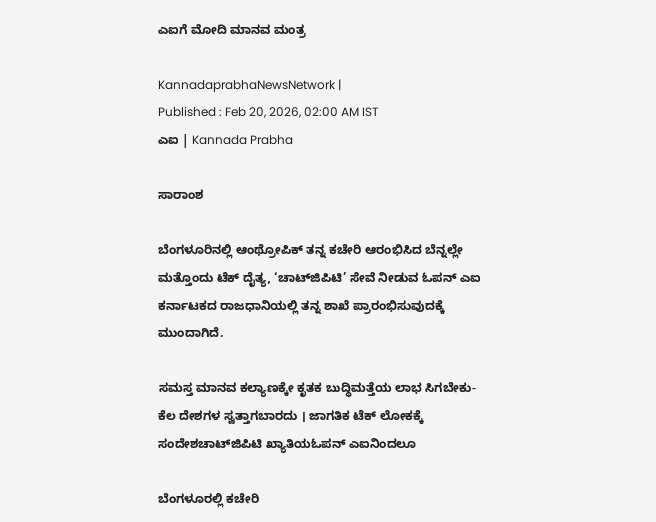ಎಐಗೆ ಮೋದಿ ಮಾನವ ಮಂತ್ರ

KannadaprabhaNewsNetwork |
Published : Feb 20, 2026, 02:00 AM IST
ಎಐ | Kannada Prabha

ಸಾರಾಂಶ

ಬೆಂಗಳೂರಿನಲ್ಲಿ ಆಂಥ್ರೋಪಿಕ್ ತನ್ನ ಕಚೇರಿ ಆರಂಭಿಸಿದ ಬೆನ್ನಲ್ಲೇ ಮತ್ತೊಂದು ಟೆಕ್‌ ದೈತ್ಯ, ‘ಚಾಟ್‌ಜಿಪಿಟಿ’ ಸೇವೆ ನೀಡುವ ಓಪನ್‌ ಎಐ ಕರ್ನಾಟಕದ ರಾಜಧಾನಿಯಲ್ಲಿ ತನ್ನ ಶಾಖೆ ಪ್ರಾರಂಭಿಸುವುದಕ್ಕೆ ಮುಂದಾಗಿದೆ.

ಸಮಸ್ತ ಮಾನವ ಕಲ್ಯಾಣಕ್ಕೇ ಕೃತಕ ಬುದ್ಧಿಮತ್ತೆಯ ಲಾಭ ಸಿಗಬೇಕು- ಕೆಲ ದೇಶಗಳ ಸ್ವತ್ತಾಗಬಾರದು । ಜಾಗತಿಕ ಟೆಕ್‌ ಲೋಕಕ್ಕೆ ಸಂದೇಶಚಾಟ್‌ಜಿಪಿಟಿ ಖ್ಯಾತಿಯಓಪನ್‌ ಎಐನಿಂದಲೂ

ಬೆಂಗಳೂರಲ್ಲಿ ಕಚೇರಿ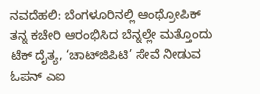ನವದೆಹಲಿ: ಬೆಂಗಳೂರಿನಲ್ಲಿ ಆಂಥ್ರೋಪಿಕ್ ತನ್ನ ಕಚೇರಿ ಆರಂಭಿಸಿದ ಬೆನ್ನಲ್ಲೇ ಮತ್ತೊಂದು ಟೆಕ್‌ ದೈತ್ಯ, ‘ಚಾಟ್‌ಜಿಪಿಟಿ’ ಸೇವೆ ನೀಡುವ ಓಪನ್‌ ಎಐ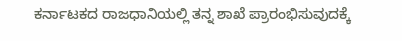ಕರ್ನಾಟಕದ ರಾಜಧಾನಿಯಲ್ಲಿ ತನ್ನ ಶಾಖೆ ಪ್ರಾರಂಭಿಸುವುದಕ್ಕೆ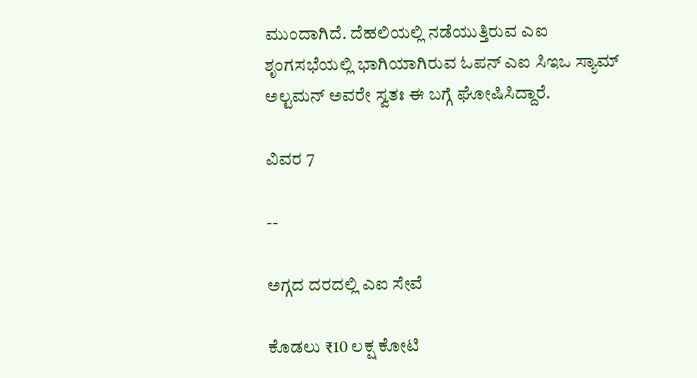ಮುಂದಾಗಿದೆ. ದೆಹಲಿಯಲ್ಲಿ ನಡೆಯುತ್ತಿರುವ ಎಐ ಶೃಂಗಸಭೆಯಲ್ಲಿ ಭಾಗಿಯಾಗಿರುವ ಓಪನ್‌ ಎಐ ಸಿಇಒ ಸ್ಯಾಮ್‌ ಅಲ್ಟಮನ್‌ ಅವರೇ ಸ್ವತಃ ಈ ಬಗ್ಗೆ ಘೋಷಿಸಿದ್ದಾರೆ.

ವಿವರ 7

--

ಅಗ್ಗದ ದರದಲ್ಲಿ ಎಐ ಸೇವೆ

ಕೊಡಲು ₹10 ಲಕ್ಷ ಕೋಟಿ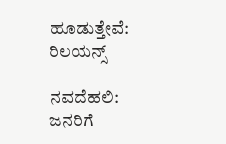ಹೂಡುತ್ತೇವೆ: ರಿಲಯನ್ಸ್‌

ನವದೆಹಲಿ: ಜನರಿಗೆ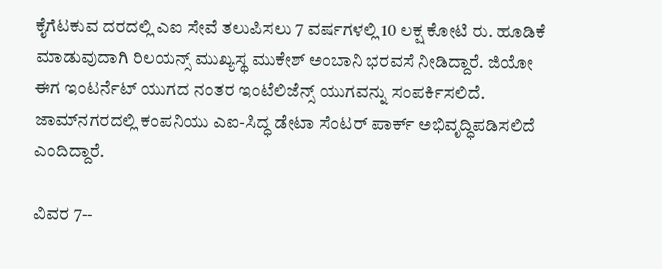ಕೈಗೆಟಕುವ ದರದಲ್ಲಿ ಎಐ ಸೇವೆ ತಲುಪಿಸಲು 7 ವರ್ಷಗಳಲ್ಲಿ 10 ಲಕ್ಷ ಕೋಟಿ ರು. ಹೂಡಿಕೆ ಮಾಡುವುದಾಗಿ ರಿಲಯನ್ಸ್‌ ಮುಖ್ಯಸ್ಥ ಮುಕೇಶ್‌ ಅಂಬಾನಿ ಭರವಸೆ ನೀಡಿದ್ದಾರೆ. ಜಿಯೋ ಈಗ ಇಂಟರ್ನೆಟ್‌ ಯುಗದ ನಂತರ ಇಂಟೆಲಿಜೆನ್ಸ್ ಯುಗವನ್ನು ಸಂಪರ್ಕಿಸಲಿದೆ. ಜಾಮ್‌ನಗರದಲ್ಲಿ ಕಂಪನಿಯು ಎಐ-ಸಿದ್ಧ ಡೇಟಾ ಸೆಂಟರ್ ಪಾರ್ಕ್ ಅಭಿವೃದ್ಧಿಪಡಿಸಲಿದೆ ಎಂದಿದ್ದಾರೆ.

ವಿವರ 7--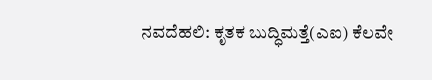ನವದೆಹಲಿ: ಕೃತಕ ಬುದ್ಧಿಮತ್ತೆ(ಎಐ) ಕೆಲವೇ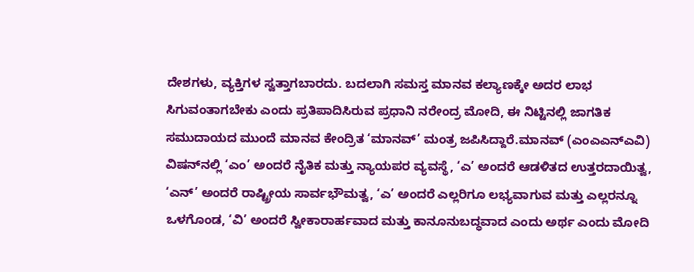ದೇಶಗಳು, ವ್ಯಕ್ತಿಗಳ ಸ್ವತ್ತಾಗಬಾರದು. ಬದಲಾಗಿ ಸಮಸ್ತ ಮಾನವ ಕಲ್ಯಾಣಕ್ಕೇ ಅದರ ಲಾಭ ಸಿಗುವಂತಾಗಬೇಕು ಎಂದು ಪ್ರತಿಪಾದಿಸಿರುವ ಪ್ರಧಾನಿ ನರೇಂದ್ರ ಮೋದಿ, ಈ ನಿಟ್ಟಿನಲ್ಲಿ ಜಾಗತಿಕ ಸಮುದಾಯದ ಮುಂದೆ ಮಾನವ ಕೇಂದ್ರಿತ ‘ಮಾನವ್’ ಮಂತ್ರ ಜಪಿಸಿದ್ದಾರೆ.ಮಾನವ್‌ (ಎಂಎಎನ್‌ಎವಿ) ವಿಷನ್‌ನಲ್ಲಿ ‘ಎಂ’ ಅಂದರೆ ನೈತಿಕ ಮತ್ತು ನ್ಯಾಯಪರ ವ್ಯವಸ್ಥೆ, ‘ಎ’ ಅಂದರೆ ಆಡಳಿತದ ಉತ್ತರದಾಯಿತ್ವ, ‘ಎನ್‌’ ಅಂದರೆ ರಾಷ್ಟ್ರೀಯ ಸಾರ್ವಭೌಮತ್ವ, ‘ಎ’ ಅಂದರೆ ಎಲ್ಲರಿಗೂ ಲಭ್ಯವಾಗುವ ಮತ್ತು ಎಲ್ಲರನ್ನೂ ಒಳಗೊಂಡ, ‘ವಿ’ ಅಂದರೆ ಸ್ವೀಕಾರಾರ್ಹವಾದ ಮತ್ತು ಕಾನೂನುಬದ್ಧವಾದ ಎಂದು ಅರ್ಥ ಎಂದು ಮೋದಿ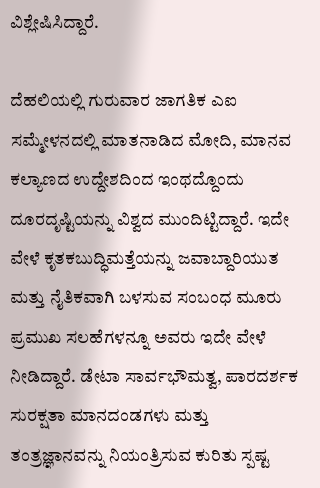ವಿಶ್ಲೇಷಿಸಿದ್ದಾರೆ.

ದೆಹಲಿಯಲ್ಲಿ ಗುರುವಾರ ಜಾಗತಿಕ ಎಐ ಸಮ್ಮೇಳನದಲ್ಲಿ ಮಾತನಾಡಿದ ಮೋದಿ, ಮಾನವ ಕಲ್ಯಾಣದ ಉದ್ದೇಶದಿಂದ ಇಂಥದ್ದೊಂದು ದೂರದೃಷ್ಟಿಯನ್ನು ವಿಶ್ವದ ಮುಂದಿಟ್ಟಿದ್ದಾರೆ. ಇದೇ ವೇಳೆ ಕೃತಕಬುದ್ಧಿಮತ್ತೆಯನ್ನು ಜವಾಬ್ದಾರಿಯುತ ಮತ್ತು ನೈತಿಕವಾಗಿ ಬಳಸುವ ಸಂಬಂಧ ಮೂರು ಪ್ರಮುಖ ಸಲಹೆಗಳನ್ನೂ ಅವರು ಇದೇ ವೇಳೆ ನೀಡಿದ್ದಾರೆ. ಡೇಟಾ ಸಾರ್ವಭೌಮತ್ವ, ಪಾರದರ್ಶಕ ಸುರಕ್ಷತಾ ಮಾನದಂಡಗಳು ಮತ್ತು ತಂತ್ರಜ್ಞಾನವನ್ನು ನಿಯಂತ್ರಿಸುವ ಕುರಿತು ಸ್ಪಷ್ಟ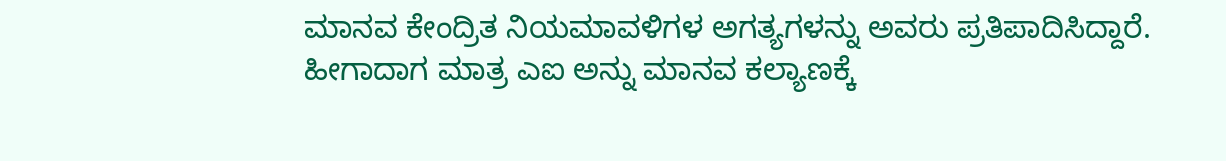ಮಾನವ ಕೇಂದ್ರಿತ ನಿಯಮಾವಳಿಗಳ ಅಗತ್ಯಗಳನ್ನು ಅವರು ಪ್ರತಿಪಾದಿಸಿದ್ದಾರೆ. ಹೀಗಾದಾಗ ಮಾತ್ರ ಎಐ ಅನ್ನು ಮಾನವ ಕಲ್ಯಾಣಕ್ಕೆ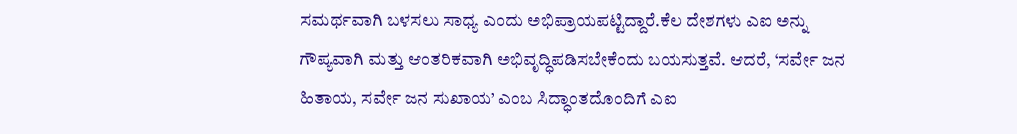ಸಮರ್ಥವಾಗಿ ಬಳಸಲು ಸಾಧ್ಯ ಎಂದು ಅಭಿಪ್ರಾಯಪಟ್ಟಿದ್ದಾರೆ.ಕೆಲ ದೇಶಗಳು ಎಐ ಅನ್ನು ಗೌಪ್ಯವಾಗಿ ಮತ್ತು ಆಂತರಿಕವಾಗಿ ಅಭಿವೃದ್ಧಿಪಡಿಸಬೇಕೆಂದು ಬಯಸುತ್ತವೆ. ಆದರೆ, ‘ಸರ್ವೇ ಜನ ಹಿತಾಯ, ಸರ್ವೇ ಜನ ಸುಖಾಯ’ ಎಂಬ ಸಿದ್ಧಾಂತದೊಂದಿಗೆ ಎಐ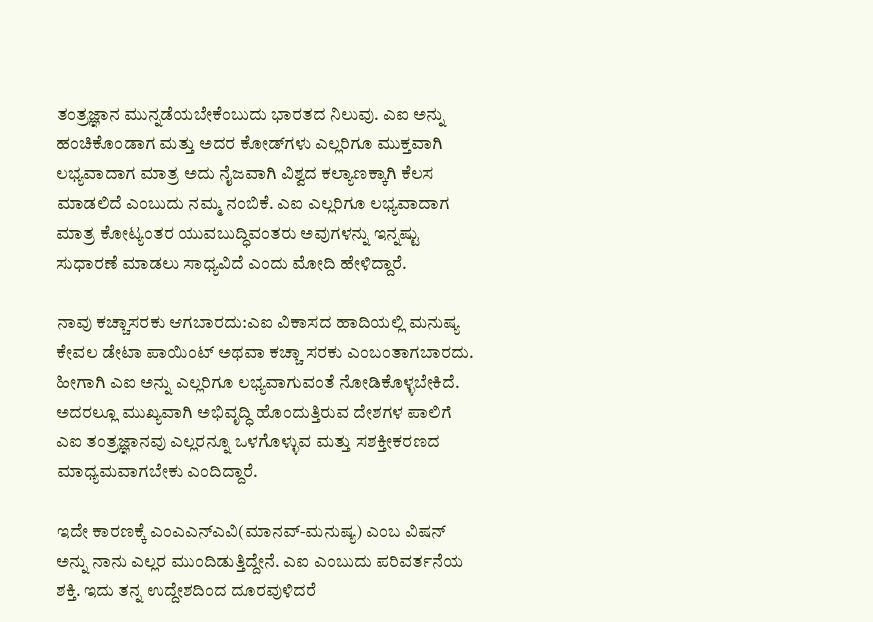ತಂತ್ರಜ್ಞಾನ ಮುನ್ನಡೆಯಬೇಕೆಂಬುದು ಭಾರತದ ನಿಲುವು. ಎಐ ಅನ್ನು ಹಂಚಿಕೊಂಡಾಗ ಮತ್ತು ಅದರ ಕೋಡ್‌ಗಳು ಎಲ್ಲರಿಗೂ ಮುಕ್ತವಾಗಿ ಲಭ್ಯವಾದಾಗ ಮಾತ್ರ ಅದು ನೈಜವಾಗಿ ವಿಶ್ವದ ಕಲ್ಯಾಣಕ್ಕಾಗಿ ಕೆಲಸ ಮಾಡಲಿದೆ ಎಂಬುದು ನಮ್ಮ ನಂಬಿಕೆ. ಎಐ ಎಲ್ಲರಿಗೂ ಲಭ್ಯವಾದಾಗ ಮಾತ್ರ ಕೋಟ್ಯಂತರ ಯುವಬುದ್ಧಿವಂತರು ಅವುಗಳನ್ನು ಇನ್ನಷ್ಟು ಸುಧಾರಣೆ ಮಾಡಲು ಸಾಧ್ಯವಿದೆ ಎಂದು ಮೋದಿ ಹೇಳಿದ್ದಾರೆ.

ನಾವು ಕಚ್ಚಾಸರಕು ಆಗಬಾರದು:ಎಐ ವಿಕಾಸದ ಹಾದಿಯಲ್ಲಿ ಮನುಷ್ಯ ಕೇವಲ ಡೇಟಾ ಪಾಯಿಂಟ್‌ ಅಥವಾ ಕಚ್ಚಾ ಸರಕು ಎಂಬಂತಾಗಬಾರದು. ಹೀಗಾಗಿ ಎಐ ಅನ್ನು ಎಲ್ಲರಿಗೂ ಲಭ್ಯವಾಗುವಂತೆ ನೋಡಿಕೊಳ್ಳಬೇಕಿದೆ. ಅದರಲ್ಲೂ ಮುಖ್ಯವಾಗಿ ಅಭಿವೃದ್ಧಿ ಹೊಂದುತ್ತಿರುವ ದೇಶಗಳ ಪಾಲಿಗೆ ಎಐ ತಂತ್ರಜ್ಞಾನವು ಎಲ್ಲರನ್ನೂ ಒಳಗೊಳ್ಳುವ ಮತ್ತು ಸಶಕ್ತೀಕರಣದ ಮಾಧ್ಯಮವಾಗಬೇಕು ಎಂದಿದ್ದಾರೆ.

ಇದೇ ಕಾರಣಕ್ಕೆ ಎಂಎಎನ್‌ಎವಿ(ಮಾನವ್‌-ಮನುಷ್ಯ) ಎಂಬ ವಿಷನ್‌ ಅನ್ನು ನಾನು ಎಲ್ಲರ ಮುಂದಿಡುತ್ತಿದ್ದೇನೆ. ಎಐ ಎಂಬುದು ಪರಿವರ್ತನೆಯ ಶಕ್ತಿ. ಇದು ತನ್ನ ಉದ್ದೇಶದಿಂದ ದೂರವುಳಿದರೆ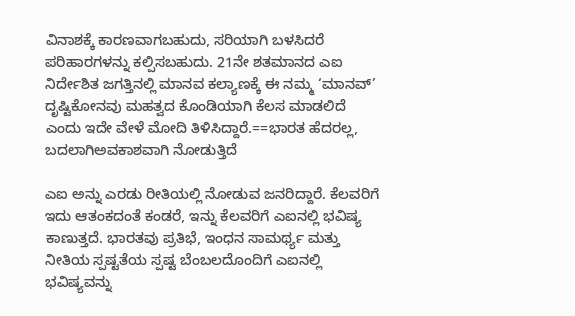ವಿನಾಶಕ್ಕೆ ಕಾರಣವಾಗಬಹುದು, ಸರಿಯಾಗಿ ಬಳಸಿದರೆ ಪರಿಹಾರಗಳನ್ನು ಕಲ್ಪಿಸಬಹುದು. 21ನೇ ಶತಮಾನದ ಎಐ ನಿರ್ದೇಶಿತ ಜಗತ್ತಿನಲ್ಲಿ ಮಾನವ ಕಲ್ಯಾಣಕ್ಕೆ ಈ ನಮ್ಮ ‘ಮಾನವ್‌’ ದೃಷ್ಟಿಕೋನವು ಮಹತ್ವದ ಕೊಂಡಿಯಾಗಿ ಕೆಲಸ ಮಾಡಲಿದೆ ಎಂದು ಇದೇ ವೇಳೆ ಮೋದಿ ತಿಳಿಸಿದ್ದಾರೆ.==ಭಾರತ ಹೆದರಲ್ಲ, ಬದಲಾಗಿಅವಕಾಶವಾಗಿ ನೋಡುತ್ತಿದೆ

ಎಐ ಅನ್ನು ಎರಡು ರೀತಿಯಲ್ಲಿ ನೋಡುವ ಜನರಿದ್ದಾರೆ. ಕೆಲವರಿಗೆ ಇದು ಆತಂಕದಂತೆ ಕಂಡರೆ, ಇನ್ನು ಕೆಲವರಿಗೆ ಎಐನಲ್ಲಿ ಭವಿಷ್ಯ ಕಾಣುತ್ತದೆ. ಭಾರತವು ಪ್ರತಿಭೆ, ಇಂಧನ ಸಾಮರ್ಥ್ಯ ಮತ್ತು ನೀತಿಯ ಸ್ಪಷ್ಟತೆಯ ಸ್ಪಷ್ಟ ಬೆಂಬಲದೊಂದಿಗೆ ಎಐನಲ್ಲಿ ಭವಿಷ್ಯವನ್ನು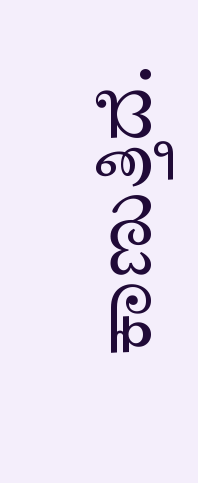ಕಾಣುತ್ತಿದೆ.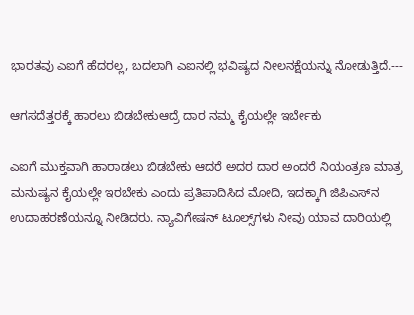ಭಾರತವು ಎಐಗೆ ಹೆದರಲ್ಲ, ಬದಲಾಗಿ ಎಐನಲ್ಲಿ ಭವಿಷ್ಯದ ನೀಲನಕ್ಷೆಯನ್ನು ನೋಡುತ್ತಿದೆ.---

ಆಗಸದೆತ್ತರಕ್ಕೆ ಹಾರಲು ಬಿಡಬೇಕುಆದ್ರೆ ದಾರ ನಮ್ಮ ಕೈಯಲ್ಲೇ ಇರ್ಬೇಕು

ಎಐಗೆ ಮುಕ್ತವಾಗಿ ಹಾರಾಡಲು ಬಿಡಬೇಕು ಆದರೆ ಅದರ ದಾರ ಅಂದರೆ ನಿಯಂತ್ರಣ ಮಾತ್ರ ಮನುಷ್ಯನ ಕೈಯಲ್ಲೇ ಇರಬೇಕು ಎಂದು ಪ್ರತಿಪಾದಿಸಿದ ಮೋದಿ, ಇದಕ್ಕಾಗಿ ಜಿಪಿಎಸ್‌ನ ಉದಾಹರಣೆಯನ್ನೂ ನೀಡಿದರು. ನ್ಯಾವಿಗೇಷನ್‌ ಟೂಲ್ಸ್‌ಗಳು ನೀವು ಯಾವ ದಾರಿಯಲ್ಲಿ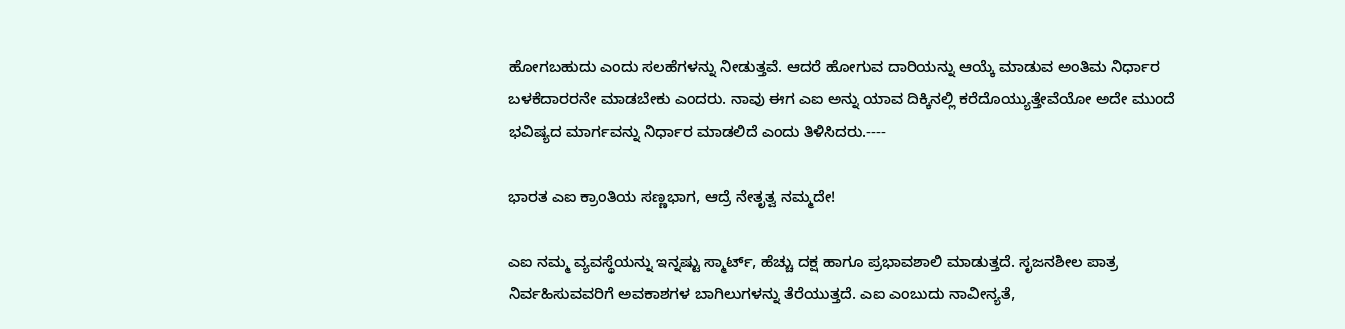ಹೋಗಬಹುದು ಎಂದು ಸಲಹೆಗಳನ್ನು ನೀಡುತ್ತವೆ. ಆದರೆ ಹೋಗುವ ದಾರಿಯನ್ನು ಆಯ್ಕೆ ಮಾಡುವ ಅಂತಿಮ ನಿರ್ಧಾರ ಬಳಕೆದಾರರನೇ ಮಾಡಬೇಕು ಎಂದರು. ನಾವು ಈಗ ಎಐ ಅನ್ನು ಯಾವ ದಿಕ್ಕಿನಲ್ಲಿ ಕರೆದೊಯ್ಯುತ್ತೇವೆಯೋ ಅದೇ ಮುಂದೆ ಭವಿಷ್ಯದ ಮಾರ್ಗವನ್ನು ನಿರ್ಧಾರ ಮಾಡಲಿದೆ ಎಂದು ತಿಳಿಸಿದರು.----

ಭಾರತ ಎಐ ಕ್ರಾಂತಿಯ ಸಣ್ಣಭಾಗ, ಆದ್ರೆ ನೇತೃತ್ವ ನಮ್ಮದೇ!

ಎಐ ನಮ್ಮ ವ್ಯವಸ್ಥೆಯನ್ನು ಇನ್ನಷ್ಟು ಸ್ಮಾರ್ಟ್‌, ಹೆಚ್ಚು ದಕ್ಷ ಹಾಗೂ ಪ್ರಭಾವಶಾಲಿ ಮಾಡುತ್ತದೆ. ಸೃಜನಶೀಲ ಪಾತ್ರ ನಿರ್ವಹಿಸುವವರಿಗೆ ಅವಕಾಶಗಳ ಬಾಗಿಲುಗಳನ್ನು ತೆರೆಯುತ್ತದೆ. ಎಐ ಎಂಬುದು ನಾವೀನ್ಯತೆ,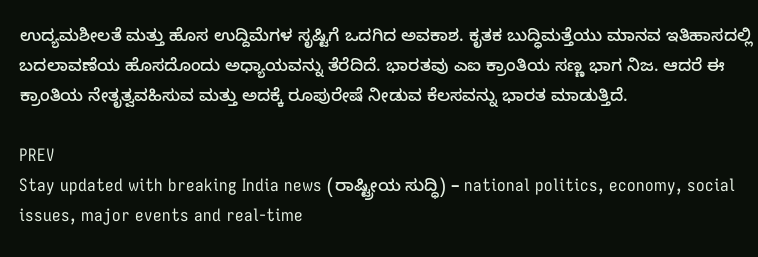ಉದ್ಯಮಶೀಲತೆ ಮತ್ತು ಹೊಸ ಉದ್ದಿಮೆಗಳ ಸೃಷ್ಟಿಗೆ ಒದಗಿದ ಅವಕಾಶ. ಕೃತಕ ಬುದ್ಧಿಮತ್ತೆಯು ಮಾನವ ಇತಿಹಾಸದಲ್ಲಿ ಬದಲಾವಣೆಯ ಹೊಸದೊಂದು ಅಧ್ಯಾಯವನ್ನು ತೆರೆದಿದೆ. ಭಾರತವು ಎಐ ಕ್ರಾಂತಿಯ ಸಣ್ಣ ಭಾಗ ನಿಜ. ಆದರೆ ಈ ಕ್ರಾಂತಿಯ ನೇತೃತ್ವವಹಿಸುವ ಮತ್ತು ಅದಕ್ಕೆ ರೂಪುರೇಷೆ ನೀಡುವ ಕೆಲಸವನ್ನು ಭಾರತ ಮಾಡುತ್ತಿದೆ.

PREV
Stay updated with breaking India news (ರಾಷ್ಟ್ರೀಯ ಸುದ್ಧಿ) – national politics, economy, social issues, major events and real‑time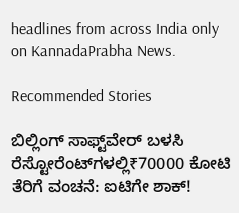headlines from across India only on KannadaPrabha News.

Recommended Stories

ಬಿಲ್ಲಿಂಗ್‌ ಸಾಫ್ಟ್‌ವೇರ್‌ ಬಳಸಿ ರೆಸ್ಟೋರೆಂಟ್‌ಗಳಲ್ಲಿ₹70000 ಕೋಟಿ ತೆರಿಗೆ ವಂಚನೆ: ಐಟಿಗೇ ಶಾಕ್‌!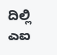ದಿಲ್ಲಿ ಎಐ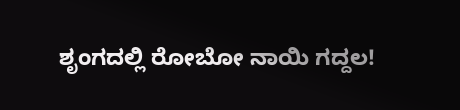ಶೃಂಗದಲ್ಲಿ ರೋಬೋ ನಾಯಿ ಗದ್ದಲ!